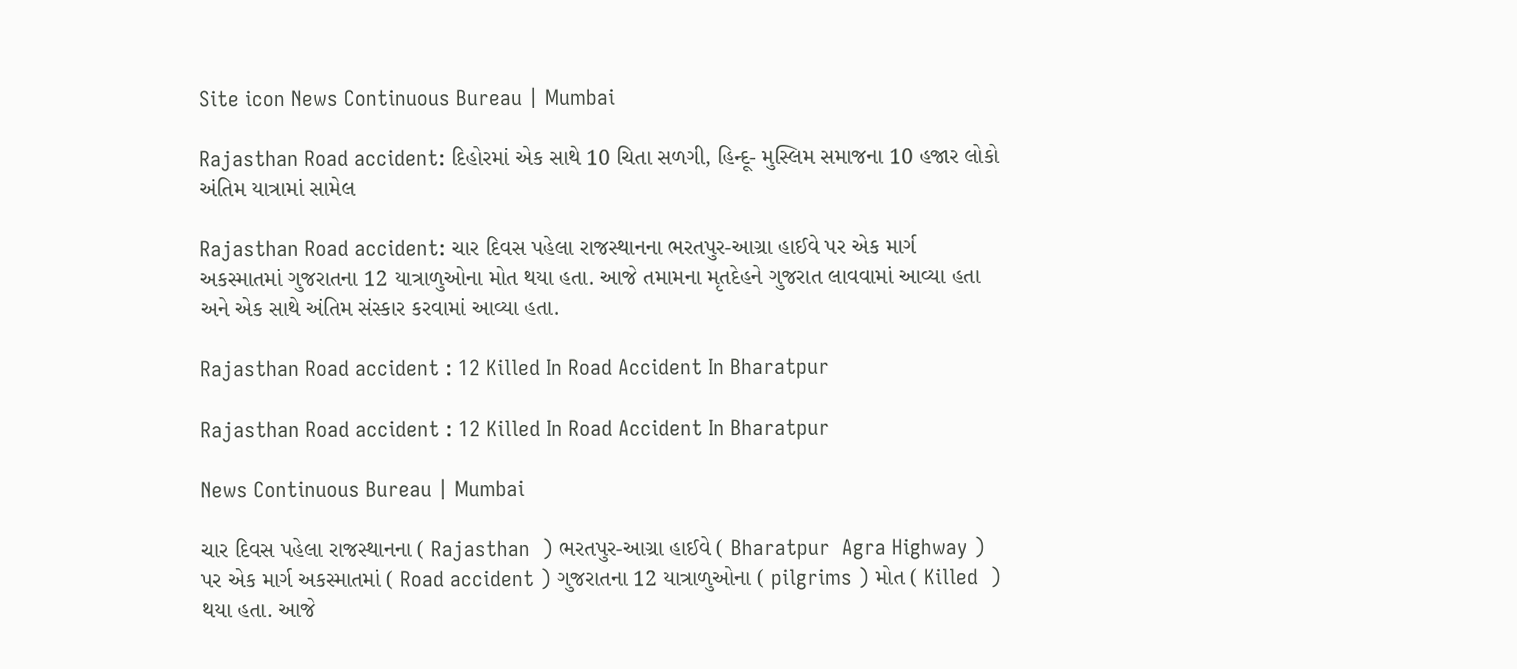Site icon News Continuous Bureau | Mumbai

Rajasthan Road accident: દિહોરમાં એક સાથે 10 ચિતા સળગી, હિન્દૂ- મુસ્લિમ સમાજના 10 હજાર લોકો અંતિમ યાત્રામાં સામેલ

Rajasthan Road accident: ચાર દિવસ પહેલા રાજસ્થાનના ભરતપુર-આગ્રા હાઈવે પર એક માર્ગ અકસ્માતમાં ગુજરાતના 12 યાત્રાળુઓના મોત થયા હતા. આજે તમામના મૃતદેહને ગુજરાત લાવવામાં આવ્યા હતા અને એક સાથે અંતિમ સંસ્કાર કરવામાં આવ્યા હતા.

Rajasthan Road accident : 12 Killed In Road Accident In Bharatpur

Rajasthan Road accident : 12 Killed In Road Accident In Bharatpur

News Continuous Bureau | Mumbai

ચાર દિવસ પહેલા રાજસ્થાનના ( Rajasthan  ) ભરતપુર-આગ્રા હાઈવે ( Bharatpur  Agra Highway ) પર એક માર્ગ અકસ્માતમાં ( Road accident ) ગુજરાતના 12 યાત્રાળુઓના ( pilgrims ) મોત ( Killed  ) થયા હતા. આજે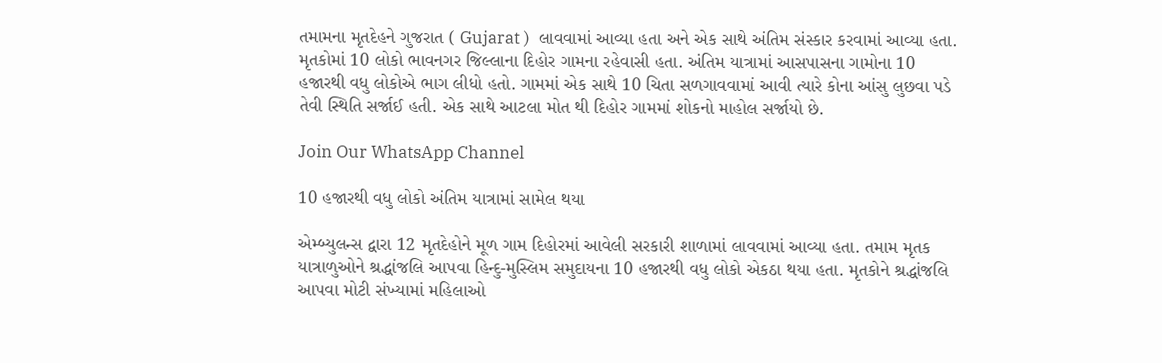તમામના મૃતદેહને ગુજરાત ( Gujarat )  લાવવામાં આવ્યા હતા અને એક સાથે અંતિમ સંસ્કાર કરવામાં આવ્યા હતા. મૃતકોમાં 10 લોકો ભાવનગર જિલ્લાના દિહોર ગામના રહેવાસી હતા. અંતિમ યાત્રામાં આસપાસના ગામોના 10 હજારથી વધુ લોકોએ ભાગ લીધો હતો. ગામમાં એક સાથે 10 ચિતા સળગાવવામાં આવી ત્યારે કોના આંસુ લુછવા પડે તેવી સ્થિતિ સર્જાઈ હતી. એક સાથે આટલા મોત થી દિહોર ગામમાં શોકનો માહોલ સર્જાયો છે.

Join Our WhatsApp Channel

10 હજારથી વધુ લોકો અંતિમ યાત્રામાં સામેલ થયા

એમ્બ્યુલન્સ દ્વારા 12 મૃતદેહોને મૂળ ગામ દિહોરમાં આવેલી સરકારી શાળામાં લાવવામાં આવ્યા હતા. તમામ મૃતક યાત્રાળુઓને શ્રદ્ધાંજલિ આપવા હિન્દુ-મુસ્લિમ સમુદાયના 10 હજારથી વધુ લોકો એકઠા થયા હતા. મૃતકોને શ્રદ્ધાંજલિ આપવા મોટી સંખ્યામાં મહિલાઓ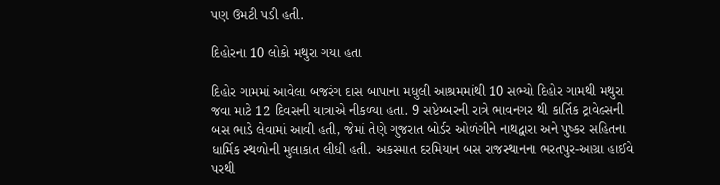પણ ઉમટી પડી હતી.

દિહોરના 10 લોકો મથુરા ગયા હતા

દિહોર ગામમાં આવેલા બજરંગ દાસ બાપાના મધુલી આશ્રમમાંથી 10 સભ્યો દિહોર ગામથી મથુરા જવા માટે 12 દિવસની યાત્રાએ નીકળ્યા હતા. 9 સપ્ટેમ્બરની રાત્રે ભાવનગર થી કાર્તિક ટ્રાવેલ્સની બસ ભાડે લેવામાં આવી હતી, જેમાં તેણે ગુજરાત બોર્ડર ઓળંગીને નાથદ્વારા અને પુષ્કર સહિતના ધાર્મિક સ્થળોની મુલાકાત લીધી હતી. અકસ્માત દરમિયાન બસ રાજસ્થાનના ભરતપુર-આગ્રા હાઈવે પરથી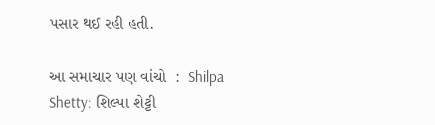પસાર થઈ રહી હતી.

આ સમાચાર પણ વાંચો  :  Shilpa Shetty: શિલ્પા શેટ્ટી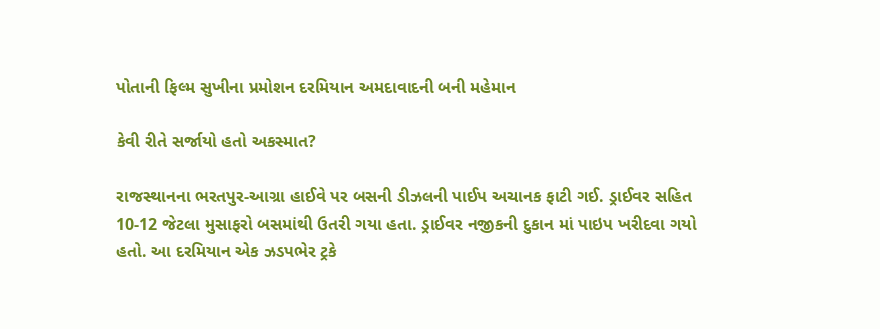પોતાની ફિલ્મ સુખીના પ્રમોશન દરમિયાન અમદાવાદની બની મહેમાન

કેવી રીતે સર્જાયો હતો અકસ્માત?

રાજસ્થાનના ભરતપુર-આગ્રા હાઈવે પર બસની ડીઝલની પાઈપ અચાનક ફાટી ગઈ. ડ્રાઈવર સહિત 10-12 જેટલા મુસાફરો બસમાંથી ઉતરી ગયા હતા. ડ્રાઈવર નજીકની દુકાન માં પાઇપ ખરીદવા ગયો હતો. આ દરમિયાન એક ઝડપભેર ટ્રકે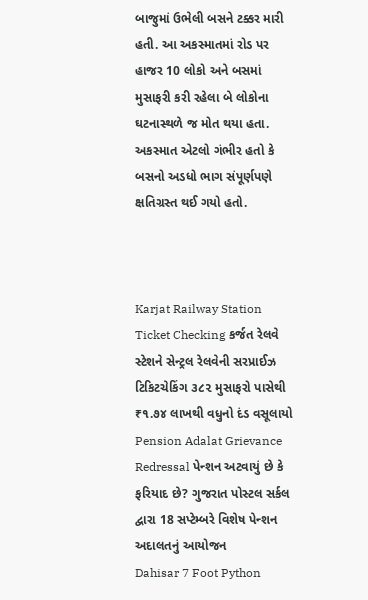બાજુમાં ઉભેલી બસને ટક્કર મારી હતી. આ અકસ્માતમાં રોડ પર હાજર 10 લોકો અને બસમાં મુસાફરી કરી રહેલા બે લોકોના ઘટનાસ્થળે જ મોત થયા હતા. અકસ્માત એટલો ગંભીર હતો કે બસનો અડધો ભાગ સંપૂર્ણપણે ક્ષતિગ્રસ્ત થઈ ગયો હતો.



Karjat Railway Station Ticket Checking કર્જત રેલવે સ્ટેશને સેન્ટ્રલ રેલવેની સરપ્રાઈઝ ટિકિટચેકિંગ ૩૮૨ મુસાફરો પાસેથી ₹૧.૭૪ લાખથી વધુનો દંડ વસૂલાયો
Pension Adalat Grievance Redressal પેન્શન અટવાયું છે કે ફરિયાદ છે? ગુજરાત પોસ્ટલ સર્કલ દ્વારા 18 સપ્ટેમ્બરે વિશેષ પેન્શન અદાલતનું આયોજન
Dahisar 7 Foot Python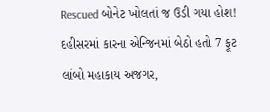Rescued બોનેટ ખોલતાં જ ઉડી ગયા હોશ! દહીસરમાં કારના એન્જિનમાં બેઠો હતો 7 ફૂટ લાંબો મહાકાય અજગર,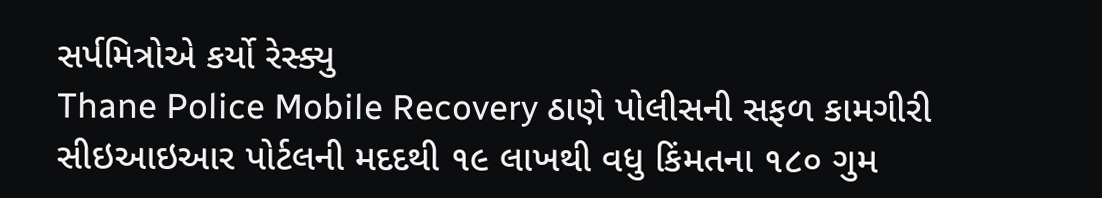સર્પમિત્રોએ કર્યો રેસ્ક્યુ
Thane Police Mobile Recovery ઠાણે પોલીસની સફળ કામગીરી સીઇઆઇઆર પોર્ટલની મદદથી ૧૯ લાખથી વધુ કિંમતના ૧૮૦ ગુમ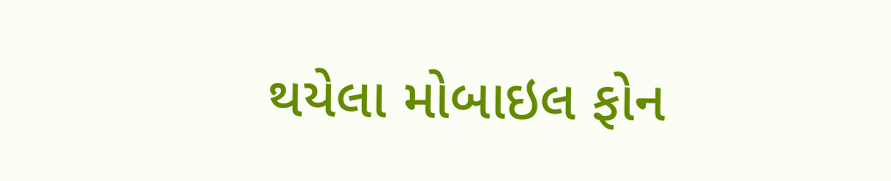થયેલા મોબાઇલ ફોન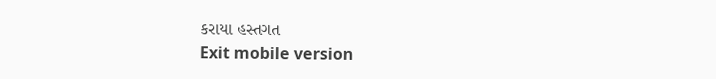કરાયા હસ્તગત
Exit mobile version